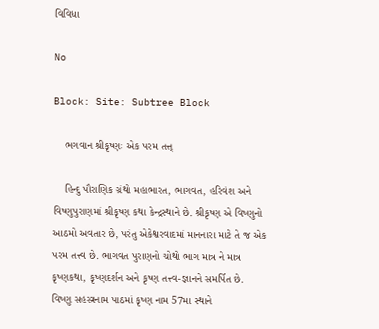વિવિધા

No

Block: Site: Subtree Block

    ભગવાન શ્રીકૃષ્ણઃ એક પરમ તત્ત્

    હિન્દુ પૌરાણિક ગ્રંથો મહાભારત, ભાગવત, હરિવંશ અને વિષ્ણુપુરાણમાં શ્રીકૃષ્ણ કથા કેન્દ્રસ્થાને છે. શ્રીકૃષ્ણ એ વિષ્ણુનો આઠમો અવતાર છે, પરંતુ એકેશ્વરવાદમાં માનનારા માટે તે જ એક પરમ તત્ત્વ છે. ભાગવત પુરાણનો ચોથો ભાગ માત્ર ને માત્ર કૃષ્ણકથા, કૃષ્ણદર્શન અને કૃષ્ણ તત્ત્વ-જ્ઞાનને સમર્પિત છે. વિષ્ણુ સહસ્ત્રનામ પાઠમાં કૃષ્ણ નામ 57મા સ્થાને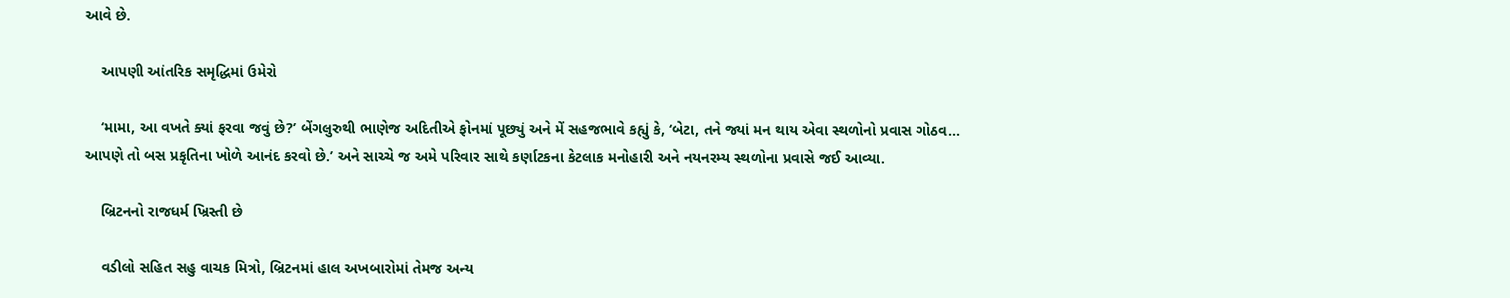આવે છે.

    આપણી આંતરિક સમૃદ્ધિમાં ઉમેરો

    ‘મામા, આ વખતે ક્યાં ફરવા જવું છે?’ બેંગલુરુથી ભાણેજ અદિતીએ ફોનમાં પૂછ્યું અને મેં સહજભાવે કહ્યું કે, ‘બેટા, તને જ્યાં મન થાય એવા સ્થળોનો પ્રવાસ ગોઠવ... આપણે તો બસ પ્રકૃતિના ખોળે આનંદ કરવો છે.’ અને સાચ્ચે જ અમે પરિવાર સાથે કર્ણાટકના કેટલાક મનોહારી અને નયનરમ્ય સ્થળોના પ્રવાસે જઈ આવ્યા.

    બ્રિટનનો રાજધર્મ ખ્રિસ્તી છે

    વડીલો સહિત સહુ વાચક મિત્રો, બ્રિટનમાં હાલ અખબારોમાં તેમજ અન્ય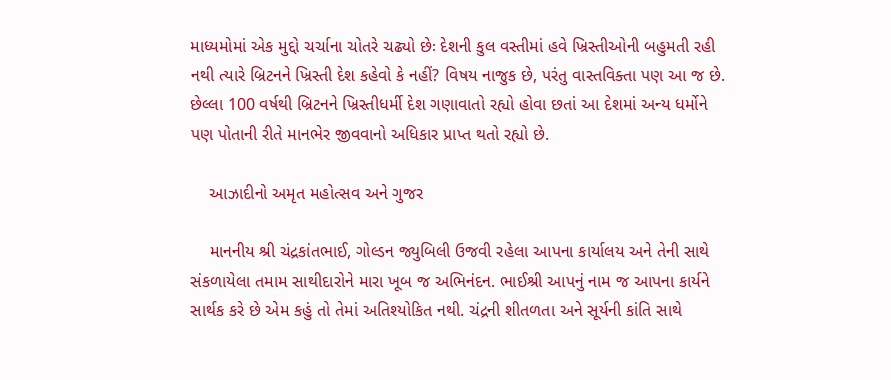માધ્યમોમાં એક મુદ્દો ચર્ચાના ચોતરે ચઢ્યો છેઃ દેશની કુલ વસ્તીમાં હવે ખ્રિસ્તીઓની બહુમતી રહી નથી ત્યારે બ્રિટનને ખ્રિસ્તી દેશ કહેવો કે નહીં? વિષય નાજુક છે, પરંતુ વાસ્તવિક્તા પણ આ જ છે. છેલ્લા 100 વર્ષથી બ્રિટનને ખ્રિસ્તીધર્મી દેશ ગણાવાતો રહ્યો હોવા છતાં આ દેશમાં અન્ય ધર્મોને પણ પોતાની રીતે માનભેર જીવવાનો અધિકાર પ્રાપ્ત થતો રહ્યો છે.

    આઝાદીનો અમૃત મહોત્સવ અને ગુજર

    માનનીય શ્રી ચંદ્રકાંતભાઈ, ગોલ્ડન જ્યુબિલી ઉજવી રહેલા આપના કાર્યાલય અને તેની સાથે સંકળાયેલા તમામ સાથીદારોને મારા ખૂબ જ અભિનંદન. ભાઈશ્રી આપનું નામ જ આપના કાર્યને સાર્થક કરે છે એમ કહું તો તેમાં અતિશ્યોકિત નથી. ચંદ્રની શીતળતા અને સૂર્યની કાંતિ સાથે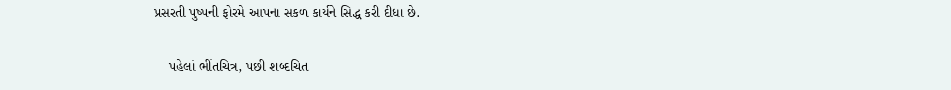પ્રસરતી પુષ્પની ફોરમે આપના સકળ કાર્યને સિદ્ધ કરી દીધા છે.

    પહેલાં ભીંતચિત્ર, પછી શબ્દચિત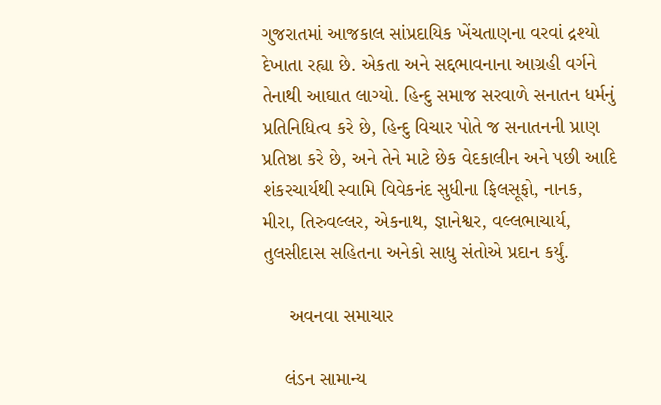ગુજરાતમાં આજકાલ સાંપ્રદાયિક ખેંચતાણના વરવાં દ્રશ્યો દેખાતા રહ્યા છે. એકતા અને સદ્દભાવનાના આગ્રહી વર્ગને તેનાથી આઘાત લાગ્યો. હિન્દુ સમાજ સરવાળે સનાતન ધર્મનું પ્રતિનિધિત્વ કરે છે, હિન્દુ વિચાર પોતે જ સનાતનની પ્રાણ પ્રતિષ્ઠા કરે છે, અને તેને માટે છેક વેદકાલીન અને પછી આદિ શંકરચાર્યથી સ્વામિ વિવેકનંદ સુધીના ફિલસૂફો, નાનક, મીરા, તિરુવલ્લર, એકનાથ, જ્ઞાનેશ્વર, વલ્લભાચાર્ય, તુલસીદાસ સહિતના અનેકો સાધુ સંતોએ પ્રદાન કર્યું.

     અવનવા સમાચાર

    લંડન સામાન્ય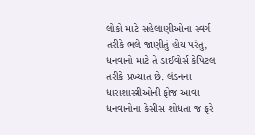લોકો માટે સહેલાણીઓના સ્વર્ગ તરીકે ભલે જાણીતું હોય પરંતુ, ધનવાનો માટે તે ડાઈવોર્સ કેપિટલ તરીકે પ્રખ્યાત છે. લંડનના ધારાશાસ્ત્રીઓની ફોજ આવા ધનવાનોના કેસીસ શોધતા જ ફરે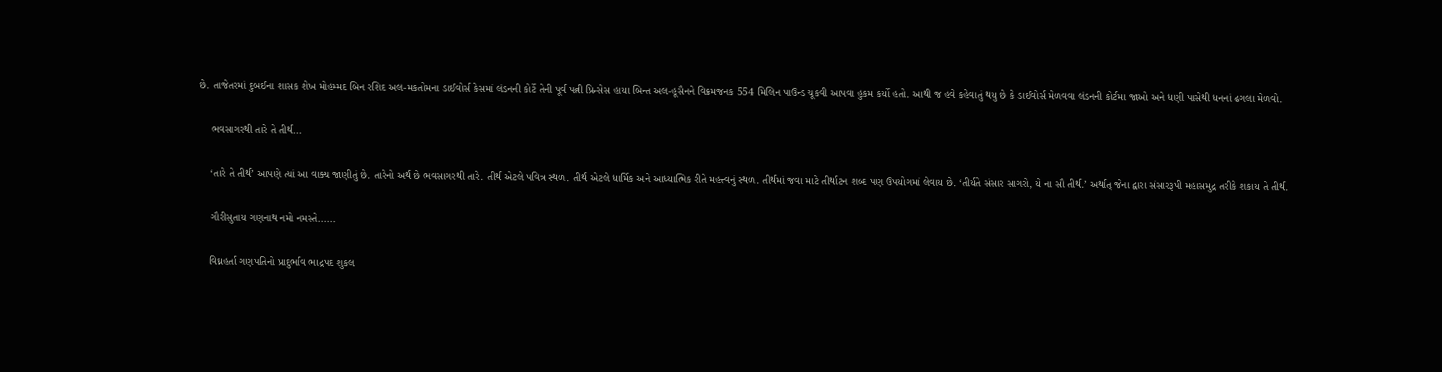છે. તાજેતરમાં દુબઈના શાસક શેખ મોહમ્મદ બિન રશિદ અલ-મકતોમના ડાઈવોર્સ કેસમાં લંડનની કોર્ટે તેની પૂર્વ પત્ની પ્રિન્સેસ હાયા બિન્ત અલ-હૂસૈનને વિક્રમજનક 554 મિલિન પાઉન્ડ ચૂકવી આપવા હુકમ કર્યો હતો. આથી જ હવે કહેવાતું થયુ છે કે ડાઈવોર્સ મેળવવા લંડનની કોર્ટમા જાઓ અને ધણી પાસેથી ધનનાં ઢગલા મેળવો.

    ભવસાગરથી તારે તે તીર્થ...

    ‘તારે તે તીર્થ’ આપણે ત્યાં આ વાક્ય જાણીતું છે. તારેનો અર્થ છે ભવસાગરથી તારે. તીર્થ એટલે પવિત્ર સ્થળ. તીર્થ એટલે ધાર્મિક અને આધ્યાત્મિક રીતે મહત્ત્વનું સ્થળ. તીર્થમાં જવા માટે તીર્થાટન શબ્દ પણ ઉપયોગમાં લેવાય છે. ‘તીર્યતે સંસાર સાગરો, યે ના સૌ તીર્થ.’ અર્થાત્ જેના દ્વારા સંસારરૂપી મહાસમુદ્ર તરીકે શકાય તે તીર્થ.

    ગૌરીસુતાય ગણનાથ નમો નમસ્તે......

    વિઘ્નહર્તા ગણપતિનો પ્રાદુર્ભાવ ભાદ્રપદ શુકલ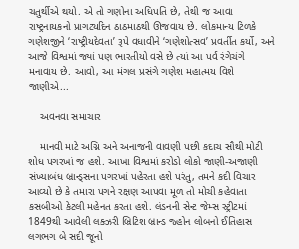ચતુર્થીએ થયો. એ તો ગણોના અધિપતિ છે, તેથી જ આવા રાષ્ટ્રનાયકનો પ્રાગટ્યદિન ઠાઠમાઠથી ઊજવાય છે. લોકમાન્ય ટિળકે ગણેશજીને ‘રાષ્ટ્રીયદેવતા’ રૂપે વધાવીને ‘ગણેશોત્સવ’ પ્રવર્તીત કર્યો, અને આજે વિશ્વમાં જ્યાં પણ ભારતીયો વસે છે ત્યાં આ પર્વ રંગેચંગે મનાવાય છે. આવો, આ મંગલ પ્રસંગે ગણેશ મહાત્મય વિશે જાણીએ...

    અવનવા સમાચાર

    માનવી માટે અગ્નિ અને અનાજની વાવણી પછી કદાચ સૌથી મોટી શોધ પગરખાં જ હશે. આખા વિશ્વમાં કરોડો લોકો જાણી-અજાણી સંખ્યાબંધ બ્રાન્ડ્સના પગરખાં પહેરતા હશે પરંતુ, તમને કદી વિચાર આવ્યો છે કે તમારા પગને રક્ષણ આપવા મૂળ તો મોચી કહેવાતા કસબીઓ કેટલી મહેનત કરતા હશે. લંડનની સેન્ટ જેમ્સ સ્ટ્રીટમાં 1849થી આવેલી લક્ઝરી બ્રિટિશ બ્રાન્ડ જ્હોન લોબનો ઈતિહાસ લગભગ બે સદી જૂનો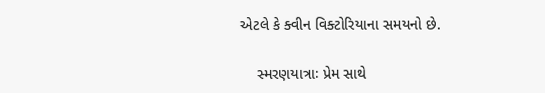એટલે કે ક્વીન વિક્ટોરિયાના સમયનો છે.

    સ્મરણયાત્રાઃ પ્રેમ સાથે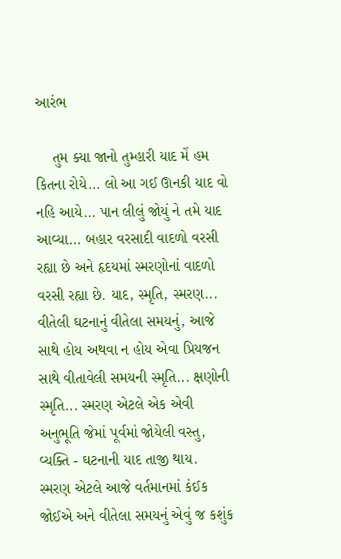આરંભ

    તુમ ક્યા જાનો તુમ્હારી યાદ મેં હમ કિતના રોયે... લો આ ગઈ ઊનકી યાદ વો નહિ આયે... પાન લીલું જોયું ને તમે યાદ આવ્યા... બહાર વરસાદી વાદળો વરસી રહ્યા છે અને હૃદયમાં સ્મરણોનાં વાદળો વરસી રહ્યા છે. યાદ, સ્મૃતિ, સ્મરણ... વીતેલી ઘટનાનું વીતેલા સમયનું, આજે સાથે હોય અથવા ન હોય એવા પ્રિયજન સાથે વીતાવેલી સમયની સ્મૃતિ... ક્ષણોની સ્મૃતિ... સ્મરણ એટલે એક એવી અનુભૂતિ જેમાં પૂર્વમાં જોયેલી વસ્તુ, વ્યક્તિ - ઘટનાની યાદ તાજી થાય. સ્મરણ એટલે આજે વર્તમાનમાં કંઈક જોઈએ અને વીતેલા સમયનું એવું જ કશુંક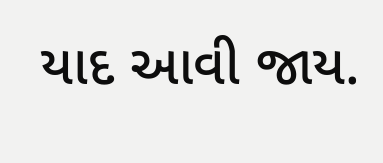યાદ આવી જાય.